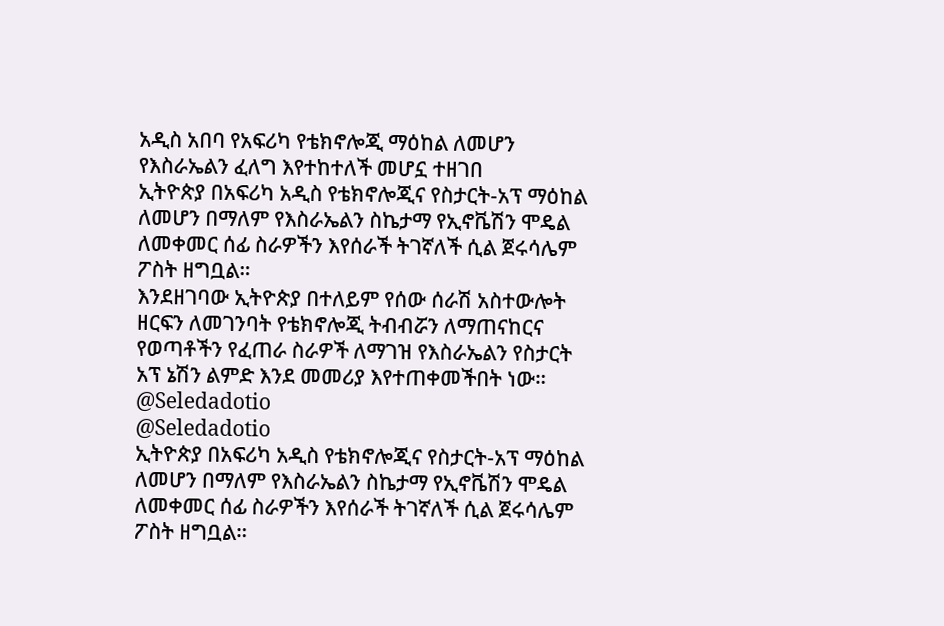አዲስ አበባ የአፍሪካ የቴክኖሎጂ ማዕከል ለመሆን የእስራኤልን ፈለግ እየተከተለች መሆኗ ተዘገበ
ኢትዮጵያ በአፍሪካ አዲስ የቴክኖሎጂና የስታርት-አፕ ማዕከል ለመሆን በማለም የእስራኤልን ስኬታማ የኢኖቬሽን ሞዴል ለመቀመር ሰፊ ስራዎችን እየሰራች ትገኛለች ሲል ጀሩሳሌም ፖስት ዘግቧል።
እንደዘገባው ኢትዮጵያ በተለይም የሰው ሰራሽ አስተውሎት ዘርፍን ለመገንባት የቴክኖሎጂ ትብብሯን ለማጠናከርና የወጣቶችን የፈጠራ ስራዎች ለማገዝ የእስራኤልን የስታርት አፕ ኔሽን ልምድ እንደ መመሪያ እየተጠቀመችበት ነው።
@Seledadotio
@Seledadotio
ኢትዮጵያ በአፍሪካ አዲስ የቴክኖሎጂና የስታርት-አፕ ማዕከል ለመሆን በማለም የእስራኤልን ስኬታማ የኢኖቬሽን ሞዴል ለመቀመር ሰፊ ስራዎችን እየሰራች ትገኛለች ሲል ጀሩሳሌም ፖስት ዘግቧል።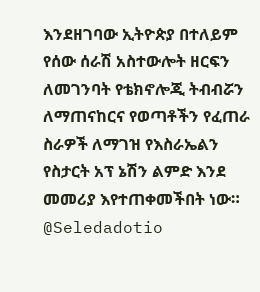እንደዘገባው ኢትዮጵያ በተለይም የሰው ሰራሽ አስተውሎት ዘርፍን ለመገንባት የቴክኖሎጂ ትብብሯን ለማጠናከርና የወጣቶችን የፈጠራ ስራዎች ለማገዝ የእስራኤልን የስታርት አፕ ኔሽን ልምድ እንደ መመሪያ እየተጠቀመችበት ነው።
@Seledadotio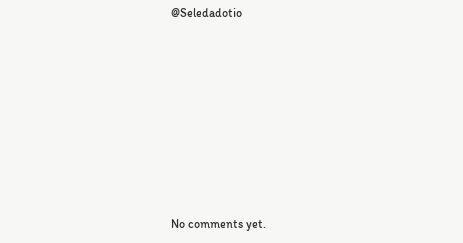@Seledadotio









No comments yet.